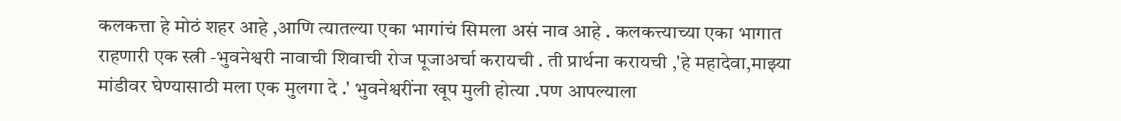कलकत्ता हे मोठं शहर आहे ,आणि त्यातल्या एका भागांचं सिमला असं नाव आहे . कलकत्त्याच्या एका भागात राहणारी एक स्त्री -भुवनेश्वरी नावाची शिवाची रोज पूजाअर्चा करायची . ती प्रार्थना करायची ,'हे महादेवा,माझ्या मांडीवर घेण्यासाठी मला एक मुलगा दे .' भुवनेश्वरींना खूप मुली होत्या .पण आपल्याला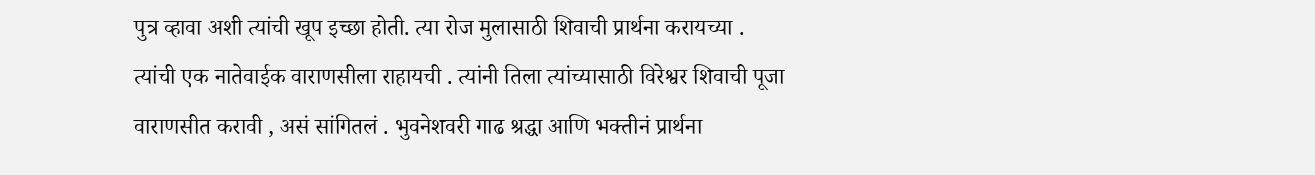पुत्र व्हावा अशी त्यांची खूप इच्छा होती. त्या रोज मुलासाठी शिवाची प्रार्थना करायच्या . त्यांची एक नातेवाईक वाराणसीला राहायची . त्यांनी तिला त्यांच्यासाठी विरेश्वर शिवाची पूजा वाराणसीत करावी , असं सांगितलं . भुवनेशवरी गाढ श्रद्धा आणि भक्तीनं प्रार्थना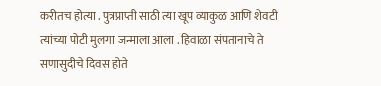करीतच होत्या . पुत्रप्राप्ती साठी त्या खूप व्याकुळ आणि शेवटी त्यांच्या पोटी मुलगा जन्माला आला . हिवाळा संपतानाचे ते सणासुदीचे दिवस होते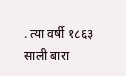. त्या वर्षी १८६३ साली बारा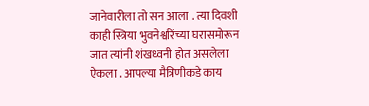जानेवारीला तो सन आला . त्या दिवशी काही स्त्रिया भुवनेश्वरिंच्या घरासमोरून जात त्यांनी शंखध्वनी होत असलेला ऐकला . आपल्या मैत्रिणीकडे काय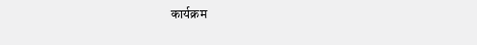कार्यक्रम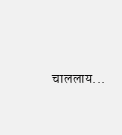चाललाय...